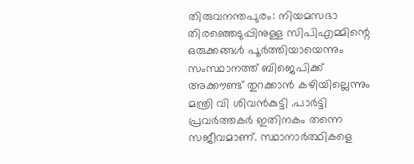തിരുവനന്തപുരം: നിയമസഭാ തിരഞ്ഞെടുപ്പിനുള്ള സിപിഎമ്മിന്റെ ഒരുക്കങ്ങൾ പൂർത്തിയായെന്നും സംസ്ഥാനത്ത് ബിജെപിക്ക് അക്കൗണ്ട് തുറക്കാൻ കഴിയില്ലെന്നും മന്ത്രി വി ശിവൻകുട്ടി .പാർട്ടി പ്രവർത്തകർ ഇതിനകം തന്നെ സജീവമാണ്. സ്ഥാനാർത്ഥികളെ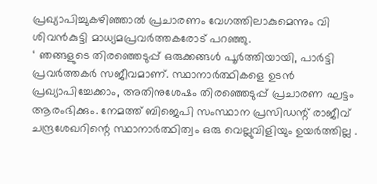പ്രഖ്യാപിച്ചുകഴിഞ്ഞാൽ പ്രചാരണം വേഗത്തിലാകുമെന്നും വി ശിവൻകുട്ടി മാധ്യമപ്രവർത്തകരോട് പറഞ്ഞു.
‘ ഞങ്ങളുടെ തിരഞ്ഞെടുപ്പ് ഒരുക്കങ്ങൾ പൂർത്തിയായി, പാർട്ടി പ്രവർത്തകർ സജീവമാണ്. സ്ഥാനാർത്ഥികളെ ഉടൻ പ്രഖ്യാപിച്ചേക്കാം, അതിനുശേഷം തിരഞ്ഞെടുപ്പ് പ്രചാരണ ഘട്ടം ആരംഭിക്കും. നേമത്ത് ബിജെപി സംസ്ഥാന പ്രസിഡന്റ് രാജീവ് ചന്ദ്രശേഖറിന്റെ സ്ഥാനാർത്ഥിത്വം ഒരു വെല്ലുവിളിയും ഉയർത്തില്ല .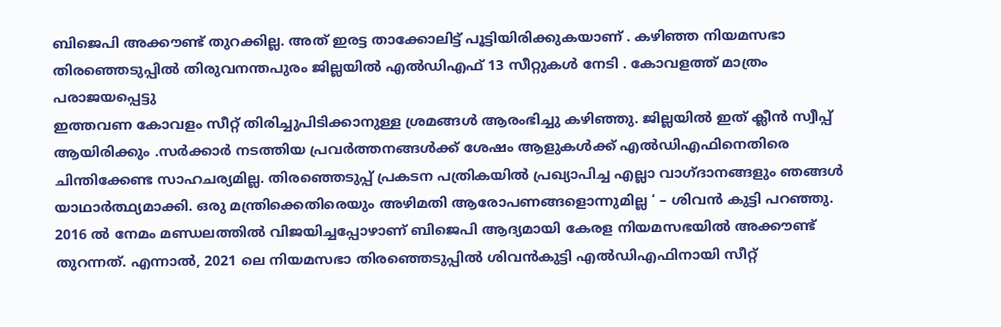ബിജെപി അക്കൗണ്ട് തുറക്കില്ല. അത് ഇരട്ട താക്കോലിട്ട് പൂട്ടിയിരിക്കുകയാണ് . കഴിഞ്ഞ നിയമസഭാ തിരഞ്ഞെടുപ്പിൽ തിരുവനന്തപുരം ജില്ലയിൽ എൽഡിഎഫ് 13 സീറ്റുകൾ നേടി . കോവളത്ത് മാത്രം പരാജയപ്പെട്ടു
ഇത്തവണ കോവളം സീറ്റ് തിരിച്ചുപിടിക്കാനുള്ള ശ്രമങ്ങൾ ആരംഭിച്ചു കഴിഞ്ഞു. ജില്ലയിൽ ഇത് ക്ലീൻ സ്വീപ്പ് ആയിരിക്കും .സർക്കാർ നടത്തിയ പ്രവർത്തനങ്ങൾക്ക് ശേഷം ആളുകൾക്ക് എൽഡിഎഫിനെതിരെ ചിന്തിക്കേണ്ട സാഹചര്യമില്ല. തിരഞ്ഞെടുപ്പ് പ്രകടന പത്രികയിൽ പ്രഖ്യാപിച്ച എല്ലാ വാഗ്ദാനങ്ങളും ഞങ്ങൾ യാഥാർത്ഥ്യമാക്കി. ഒരു മന്ത്രിക്കെതിരെയും അഴിമതി ആരോപണങ്ങളൊന്നുമില്ല ‘ – ശിവൻ കുട്ടി പറഞ്ഞു.
2016 ൽ നേമം മണ്ഡലത്തിൽ വിജയിച്ചപ്പോഴാണ് ബിജെപി ആദ്യമായി കേരള നിയമസഭയിൽ അക്കൗണ്ട് തുറന്നത്. എന്നാൽ, 2021 ലെ നിയമസഭാ തിരഞ്ഞെടുപ്പിൽ ശിവൻകുട്ടി എൽഡിഎഫിനായി സീറ്റ്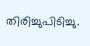തിരിച്ചുപിടിച്ചു.